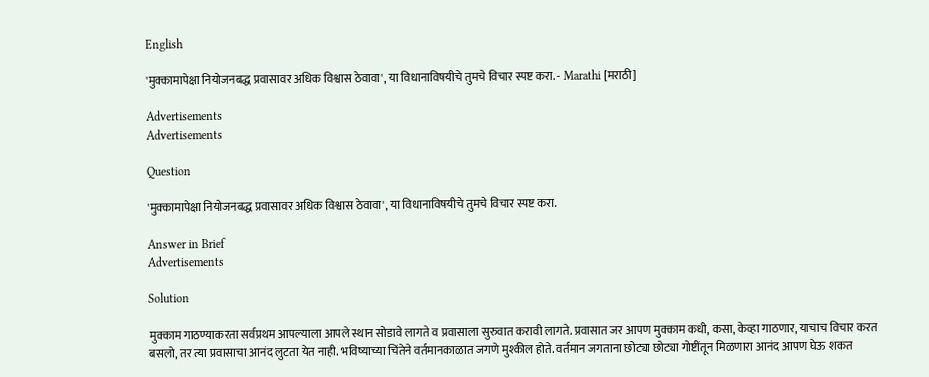English

'मुक्कामापेक्षा नियोजनबद्ध प्रवासावर अधिक विश्वास ठेवावा', या विधानाविषयीचे तुमचे विचार स्पष्ट करा. - Marathi [मराठी]

Advertisements
Advertisements

Question

'मुक्कामापेक्षा नियोजनबद्ध प्रवासावर अधिक विश्वास ठेवावा', या विधानाविषयीचे तुमचे विचार स्पष्ट करा.

Answer in Brief
Advertisements

Solution

मुक्काम गाठण्याकरता सर्वप्रथम आपल्याला आपले स्थान सोडावे लागते व प्रवासाला सुरुवात करावी लागते. प्रवासात जर आपण मुक्काम कधी, कसा, केव्हा गाठणार, याचाच विचार करत बसलो, तर त्या प्रवासाचा आनंद लुटता येत नाही. भविष्याच्या चिंतेने वर्तमानकाळात जगणे मुश्कील होते. वर्तमान जगताना छोट्या छोट्या गोष्टींतून मिळणारा आनंद आपण घेऊ शकत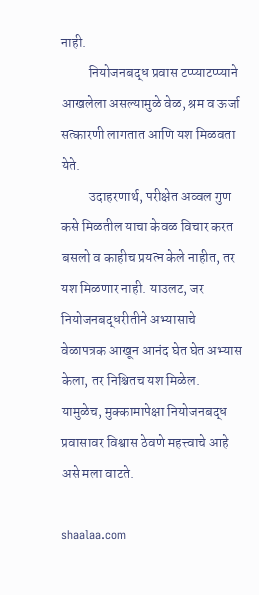नाही.
          नियोजनबद्ध प्रवास टप्प्याटप्प्याने आखलेला असल्यामुळे वेळ, श्रम व ऊर्जा सत्कारणी लागतात आणि यश मिळवता येते.
          उदाहरणार्थ, परीक्षेत अव्वल गुण कसे मिळतील याचा केवळ विचार करत बसलो व काहीच प्रयत्न केले नाहीत, तर यश मिळणार नाही. याउलट, जर नियोजनबद्धरीतीने अभ्यासाचे वेळापत्रक आखून आनंद घेत घेत अभ्यास केला, तर निश्चितच यश मिळेल. यामुळेच, मुक्कामापेक्षा नियोजनबद्ध प्रवासावर विश्वास ठेवणे महत्त्वाचे आहे असे मला वाटते.

shaalaa.com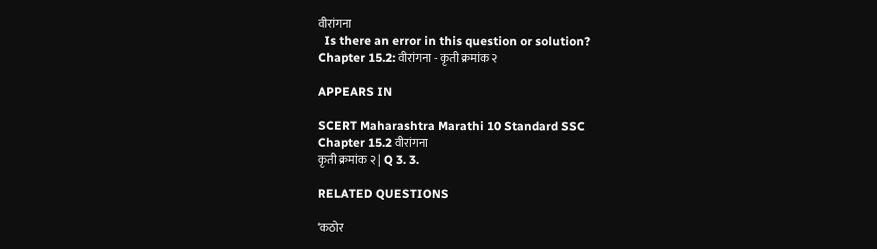वीरांगना
  Is there an error in this question or solution?
Chapter 15.2: वीरांगना - कृती क्रमांक २

APPEARS IN

SCERT Maharashtra Marathi 10 Standard SSC
Chapter 15.2 वीरांगना
कृती क्रमांक २ | Q 3. 3.

RELATED QUESTIONS

‘कठोर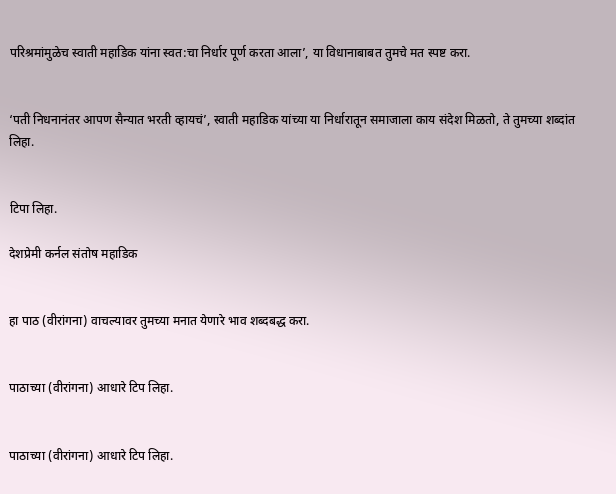परिश्रमांमुळेच स्वाती महाडिक यांना स्वत:चा निर्धार पूर्ण करता आला’, या विधानाबाबत तुमचे मत स्पष्ट करा.


‘पती निधनानंतर आपण सैन्यात भरती व्हायचं’, स्वाती महाडिक यांच्या या निर्धारातून समाजाला काय संदेश मिळतो, ते तुमच्या शब्दांत लिहा.


टिपा लिहा.

देशप्रेमी कर्नल संतोष महाडिक


हा पाठ (वीरांगना) वाचल्यावर तुमच्या मनात येणारे भाव शब्दबद्ध करा.


पाठाच्या (वीरांगना) आधारे टिप लिहा.


पाठाच्या (वीरांगना) आधारे टिप लिहा.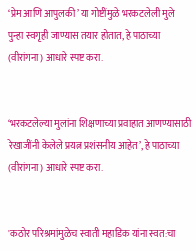‘प्रेम आणि आपुलकी’ या गोष्टींमुळे भरकटलेली मुले पुन्हा स्वगृही जाण्यास तयार होतात, हे पाठाच्या (वीरांगना) आधारे स्पष्ट करा.


‘भरकटलेल्या मुलांना शिक्षणाच्या प्रवाहात आणण्यासाठी रेखाजींनी केलेले प्रयत्न प्रशंसनीय आहेत’, हे पाठाच्या (वीरांगना) आधारे स्पष्ट करा.


'कठोर परिश्रमांमुळेच स्वाती महाडिक यांना स्वत:चा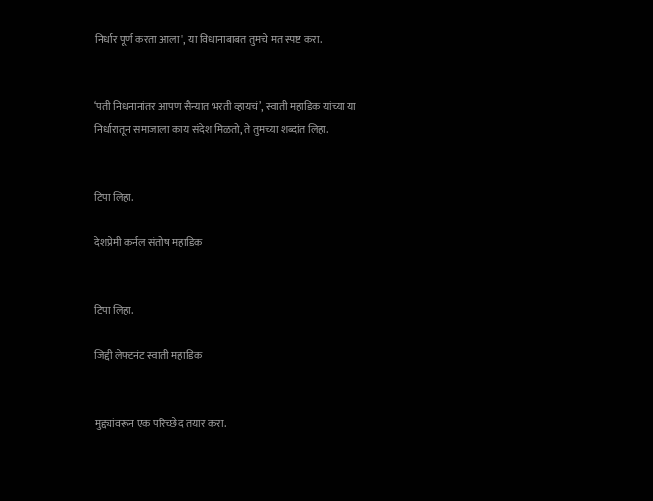निर्धार पूर्ण करता आला', या विधानाबाबत तुमचे मत स्पष्ट करा.


‘पती निधनानांतर आपण सैन्यात भरती व्हायचं’, स्वाती महाडिक यांच्या या निर्धारातून समाजाला काय संदेश मिळतो, ते तुमच्या शब्दांत लिहा.


टिपा लिहा.

देशप्रेमी कर्नल संतोष महाडिक


टिपा लिहा.

जिद्दी लेफ्टनंट स्वाती महाडिक


मुद्द्यांवरून एक परिच्छेद तयार करा.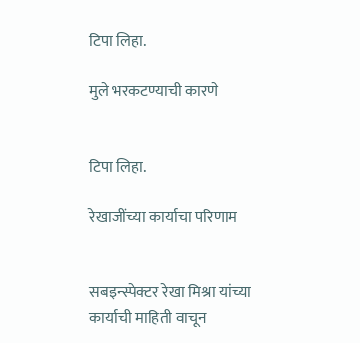टिपा लिहा.

मुले भरकटण्याची कारणे


टिपा लिहा.

रेखाजींच्या कार्याचा परिणाम


सबइन्स्पेक्टर रेखा मिश्रा यांच्या कार्याची माहिती वाचून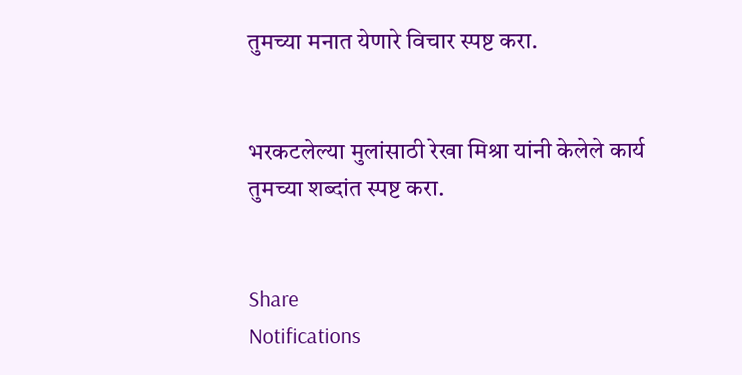तुमच्या मनात येणारे विचार स्पष्ट करा.


भरकटलेल्या मुलांसाठी रेखा मिश्रा यांनी केलेले कार्य तुमच्या शब्दांत स्पष्ट करा.


Share
Notifications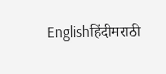Englishहिंदीमराठी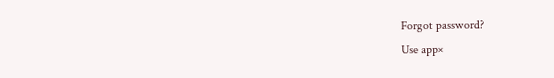Forgot password?
Use app×